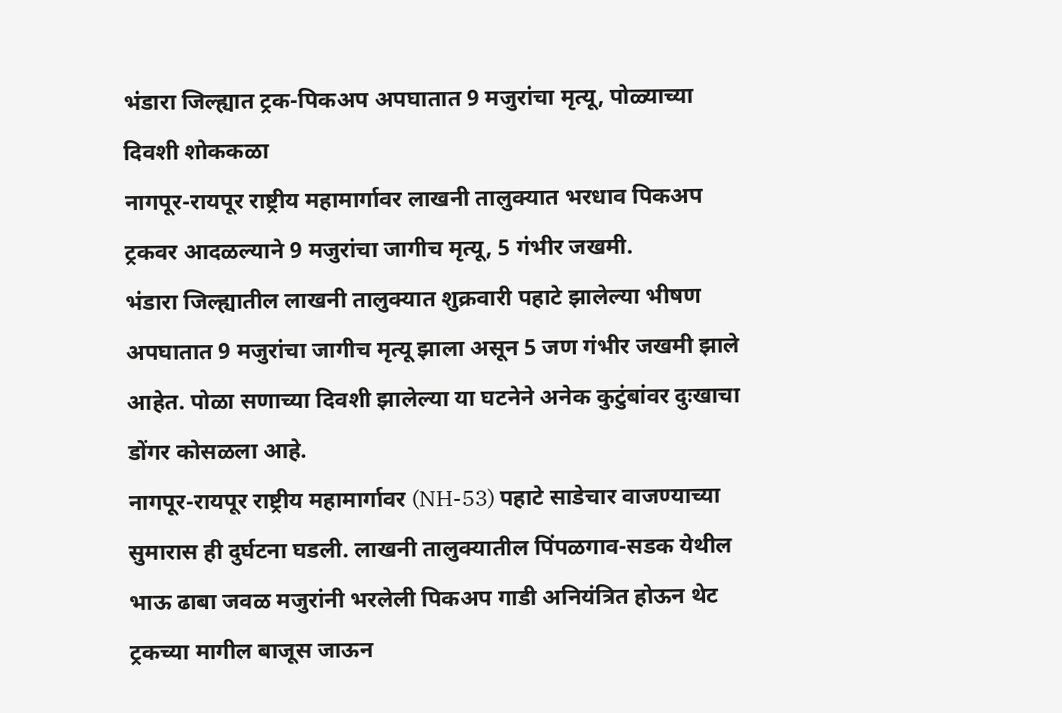भंडारा जिल्ह्यात ट्रक-पिकअप अपघातात 9 मजुरांचा मृत्यू, पोळ्याच्या दिवशी शोककळा
नागपूर-रायपूर राष्ट्रीय महामार्गावर लाखनी तालुक्यात भरधाव पिकअप ट्रकवर आदळल्याने 9 मजुरांचा जागीच मृत्यू, 5 गंभीर जखमी.
भंडारा जिल्ह्यातील लाखनी तालुक्यात शुक्रवारी पहाटे झालेल्या भीषण अपघातात 9 मजुरांचा जागीच मृत्यू झाला असून 5 जण गंभीर जखमी झाले आहेत. पोळा सणाच्या दिवशी झालेल्या या घटनेने अनेक कुटुंबांवर दुःखाचा डोंगर कोसळला आहे.
नागपूर-रायपूर राष्ट्रीय महामार्गावर (NH-53) पहाटे साडेचार वाजण्याच्या सुमारास ही दुर्घटना घडली. लाखनी तालुक्यातील पिंपळगाव-सडक येथील भाऊ ढाबा जवळ मजुरांनी भरलेली पिकअप गाडी अनियंत्रित होऊन थेट ट्रकच्या मागील बाजूस जाऊन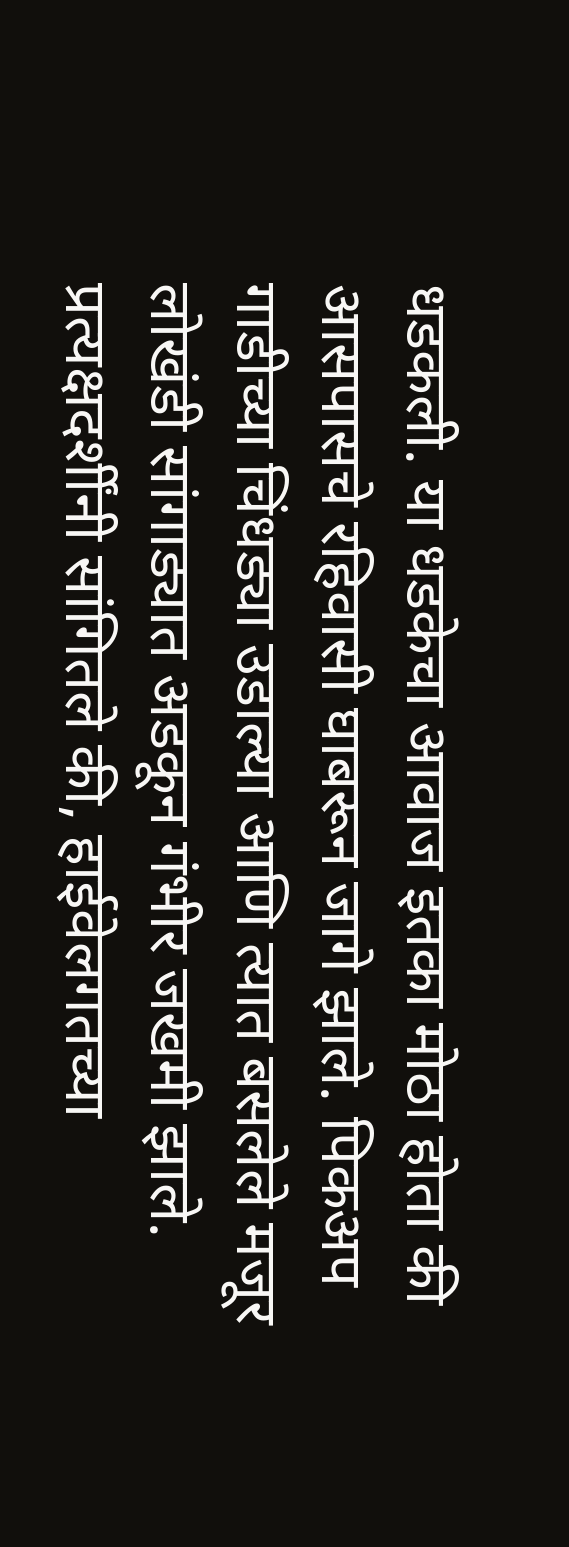धडकली. या धडकेचा आवाज इतका मोठा होता की आसपासचे रहिवासी घाबरून जागे झाले. पिकअप गाडीच्या चिंधड्या उडाल्या आणि त्यात बसलेले मजूर लोखंडी सांगाड्यात अडकून गंभीर जखमी झाले.
प्रत्यक्षदर्शींनी सांगितले की, हाईवेलगतच्या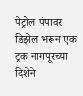पेट्रोल पंपावर डिझेल भरून एक ट्रक नागपूरच्या दिशेने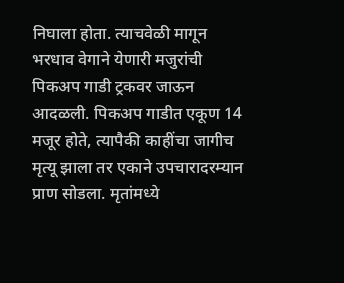निघाला होता. त्याचवेळी मागून भरधाव वेगाने येणारी मजुरांची पिकअप गाडी ट्रकवर जाऊन आदळली. पिकअप गाडीत एकूण 14 मजूर होते, त्यापैकी काहींचा जागीच मृत्यू झाला तर एकाने उपचारादरम्यान प्राण सोडला. मृतांमध्ये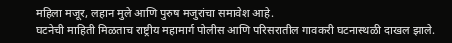महिला मजूर, लहान मुले आणि पुरुष मजुरांचा समावेश आहे.
घटनेची माहिती मिळताच राष्ट्रीय महामार्ग पोलीस आणि परिसरातील गावकरी घटनास्थळी दाखल झाले.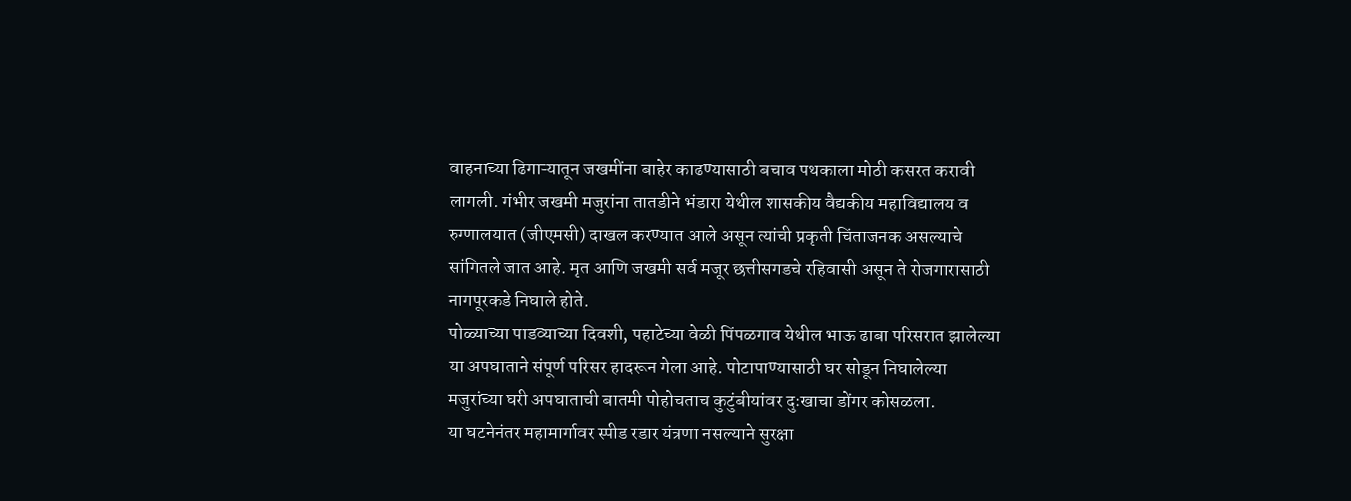वाहनाच्या ढिगाऱ्यातून जखमींना बाहेर काढण्यासाठी बचाव पथकाला मोठी कसरत करावी लागली. गंभीर जखमी मजुरांना तातडीने भंडारा येथील शासकीय वैद्यकीय महाविद्यालय व रुग्णालयात (जीएमसी) दाखल करण्यात आले असून त्यांची प्रकृती चिंताजनक असल्याचे सांगितले जात आहे. मृत आणि जखमी सर्व मजूर छत्तीसगडचे रहिवासी असून ते रोजगारासाठी नागपूरकडे निघाले होते.
पोळ्याच्या पाडव्याच्या दिवशी, पहाटेच्या वेळी पिंपळगाव येथील भाऊ ढाबा परिसरात झालेल्या या अपघाताने संपूर्ण परिसर हादरून गेला आहे. पोटापाण्यासाठी घर सोडून निघालेल्या मजुरांच्या घरी अपघाताची बातमी पोहोचताच कुटुंबीयांवर दुःखाचा डोंगर कोसळला.
या घटनेनंतर महामार्गावर स्पीड रडार यंत्रणा नसल्याने सुरक्षा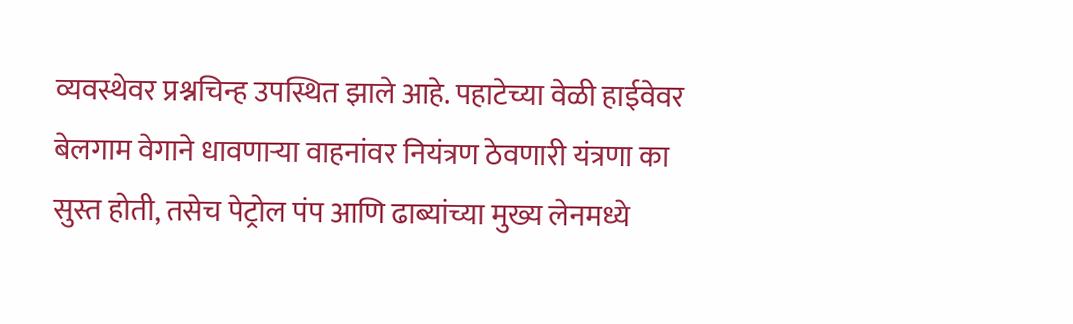व्यवस्थेवर प्रश्नचिन्ह उपस्थित झाले आहे. पहाटेच्या वेळी हाईवेवर बेलगाम वेगाने धावणाऱ्या वाहनांवर नियंत्रण ठेवणारी यंत्रणा का सुस्त होती, तसेच पेट्रोल पंप आणि ढाब्यांच्या मुख्य लेनमध्ये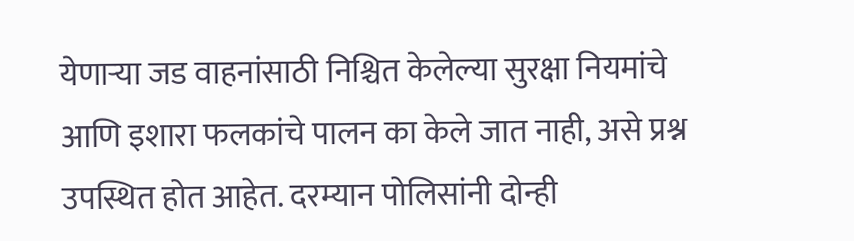येणाऱ्या जड वाहनांसाठी निश्चित केलेल्या सुरक्षा नियमांचे आणि इशारा फलकांचे पालन का केले जात नाही, असे प्रश्न उपस्थित होत आहेत. दरम्यान पोलिसांनी दोन्ही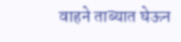वाहने ताब्यात घेऊन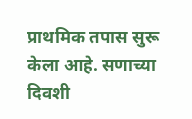प्राथमिक तपास सुरू केला आहे. सणाच्या दिवशी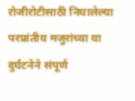रोजीरोटीसाठी निघालेल्या परप्रांतीय मजुरांच्या या दुर्घटनेने संपूर्ण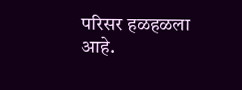परिसर हळहळला आहे.